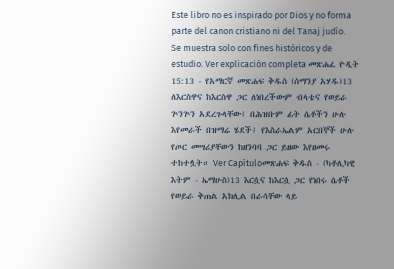Este libro no es inspirado por Dios y no forma parte del canon cristiano ni del Tanaj judío. Se muestra solo con fines históricos y de estudio. Ver explicación completa መጽሐፈ ዮዲት 15:13 - የአማርኛ መጽሐፍ ቅዱስ (ሰማንያ አሃዱ)13 ለእርስዋና ከእርስዋ ጋር ለነበረችውም ብላቴና የወይራ ጕንጕን አደረጉላቸው፤ በሕዝቡም ፊት ሴቶችን ሁሉ እየመራች በዝማሬ ሄደች፤ የእስራኤልም አርበኞች ሁሉ የጦር መሣሪያቸውን ከዘንባባ ጋር ይዘው እየዘመሩ ተከተሏት። Ver Capítuloመጽሐፍ ቅዱስ - (ካቶሊካዊ እትም - ኤማሁስ)13 እርሷና ከእርሷ ጋር የነበሩ ሴቶች የወይራ ቅጠል አክሊል በራሳቸው ላይ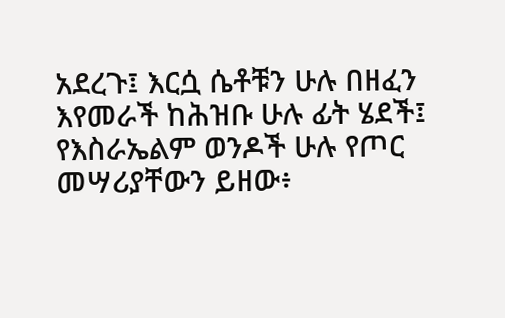አደረጉ፤ እርሷ ሴቶቹን ሁሉ በዘፈን እየመራች ከሕዝቡ ሁሉ ፊት ሄደች፤ የእስራኤልም ወንዶች ሁሉ የጦር መሣሪያቸውን ይዘው፥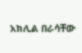አክሊል በራሳቸው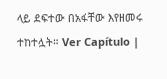ላይ ደፍተው በአፋቸው እየዘመሩ ተከተሏት። Ver Capítulo |